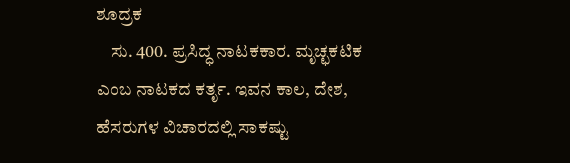ಶೂದ್ರಕ
    ಸು. 400. ಪ್ರಸಿದ್ಧ ನಾಟಕಕಾರ. ಮೃಚ್ಛಕಟಿಕ ಎಂಬ ನಾಟಕದ ಕರ್ತೃ. ಇವನ ಕಾಲ, ದೇಶ, ಹೆಸರುಗಳ ವಿಚಾರದಲ್ಲಿ ಸಾಕಷ್ಟು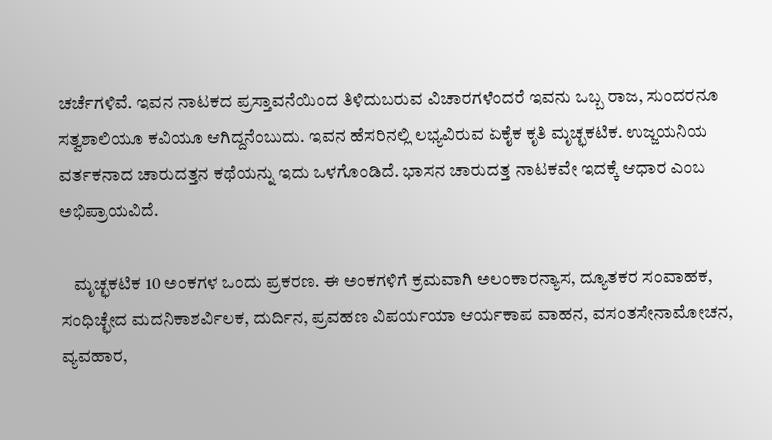ಚರ್ಚೆಗಳಿವೆ. ಇವನ ನಾಟಕದ ಪ್ರಸ್ತಾವನೆಯಿಂದ ತಿಳಿದುಬರುವ ವಿಚಾರಗಳೆಂದರೆ ಇವನು ಒಬ್ಬ ರಾಜ, ಸುಂದರನೂ ಸತ್ವಶಾಲಿಯೂ ಕವಿಯೂ ಆಗಿದ್ದನೆಂಬುದು. ಇವನ ಹೆಸರಿನಲ್ಲಿ ಲಭ್ಯವಿರುವ ಏಕೈಕ ಕೃತಿ ಮೃಚ್ಛಕಟಿಕ. ಉಜ್ಜಯನಿಯ ವರ್ತಕನಾದ ಚಾರುದತ್ತನ ಕಥೆಯನ್ನು ಇದು ಒಳಗೊಂಡಿದೆ. ಭಾಸನ ಚಾರುದತ್ತ ನಾಟಕವೇ ಇದಕ್ಕೆ ಆಧಾರ ಎಂಬ ಅಭಿಪ್ರಾಯವಿದೆ.

    ಮೃಚ್ಛಕಟಿಕ 10 ಅಂಕಗಳ ಒಂದು ಪ್ರಕರಣ. ಈ ಅಂಕಗಳಿಗೆ ಕ್ರಮವಾಗಿ ಅಲಂಕಾರನ್ಯಾಸ, ದ್ಯೂತಕರ ಸಂವಾಹಕ, ಸಂಧಿಚ್ಛೇದ ಮದನಿಕಾಶರ್ವಿಲಕ, ದುರ್ದಿನ, ಪ್ರವಹಣ ವಿಪರ್ಯಯಾ ಆರ್ಯಕಾಪ ವಾಹನ, ವಸಂತಸೇನಾಮೋಚನ, ವ್ಯವಹಾರ,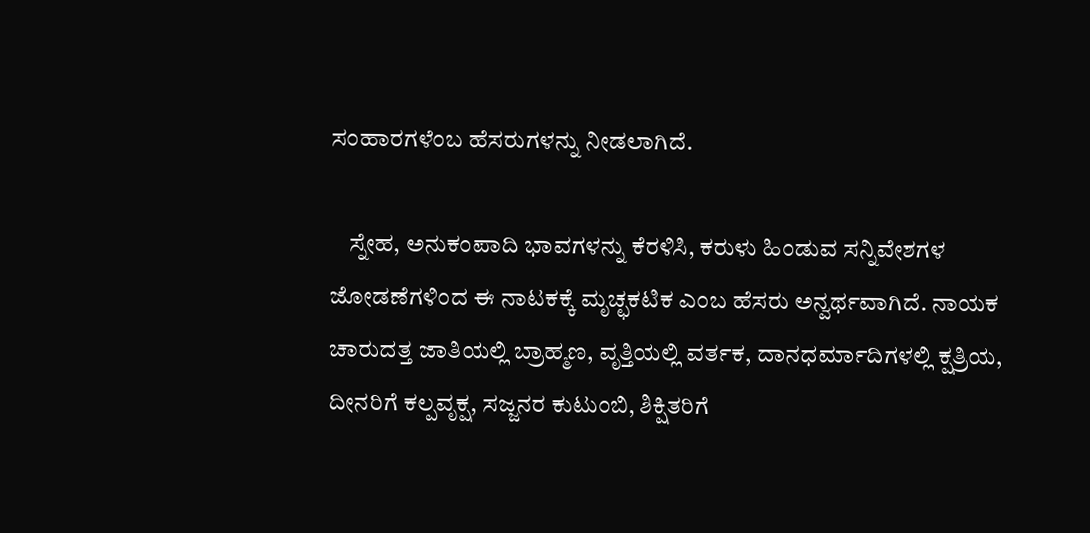ಸಂಹಾರಗಳೆಂಬ ಹೆಸರುಗಳನ್ನು ನೀಡಲಾಗಿದೆ.

    ಸ್ನೇಹ, ಅನುಕಂಪಾದಿ ಭಾವಗಳನ್ನು ಕೆರಳಿಸಿ, ಕರುಳು ಹಿಂಡುವ ಸನ್ನಿವೇಶಗಳ ಜೋಡಣೆಗಳಿಂದ ಈ ನಾಟಕಕ್ಕೆ ಮೃಚ್ಛಕಟಿಕ ಎಂಬ ಹೆಸರು ಅನ್ವರ್ಥವಾಗಿದೆ. ನಾಯಕ ಚಾರುದತ್ತ ಜಾತಿಯಲ್ಲಿ ಬ್ರಾಹ್ಮಣ, ವೃತ್ತಿಯಲ್ಲಿ ವರ್ತಕ, ದಾನಧರ್ಮಾದಿಗಳಲ್ಲಿ ಕ್ಷತ್ರಿಯ, ದೀನರಿಗೆ ಕಲ್ಪವೃಕ್ಷ, ಸಜ್ಜನರ ಕುಟುಂಬಿ, ಶಿಕ್ಷಿತರಿಗೆ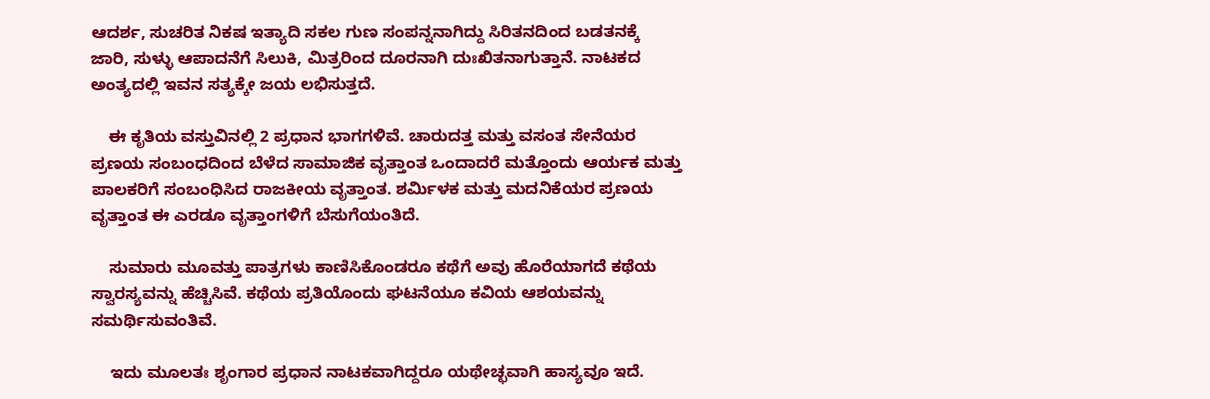ಆದರ್ಶ, ಸುಚರಿತ ನಿಕಷ ಇತ್ಯಾದಿ ಸಕಲ ಗುಣ ಸಂಪನ್ನನಾಗಿದ್ದು ಸಿರಿತನದಿಂದ ಬಡತನಕ್ಕೆ ಜಾರಿ, ಸುಳ್ಳು ಆಪಾದನೆಗೆ ಸಿಲುಕಿ, ಮಿತ್ರರಿಂದ ದೂರನಾಗಿ ದುಃಖಿತನಾಗುತ್ತಾನೆ. ನಾಟಕದ ಅಂತ್ಯದಲ್ಲಿ ಇವನ ಸತ್ಯಕ್ಕೇ ಜಯ ಲಭಿಸುತ್ತದೆ.

    ಈ ಕೃತಿಯ ವಸ್ತುವಿನಲ್ಲಿ 2 ಪ್ರಧಾನ ಭಾಗಗಳಿವೆ. ಚಾರುದತ್ತ ಮತ್ತು ವಸಂತ ಸೇನೆಯರ ಪ್ರಣಯ ಸಂಬಂಧದಿಂದ ಬೆಳೆದ ಸಾಮಾಜಿಕ ವೃತ್ತಾಂತ ಒಂದಾದರೆ ಮತ್ತೊಂದು ಆರ್ಯಕ ಮತ್ತು ಪಾಲಕರಿಗೆ ಸಂಬಂಧಿಸಿದ ರಾಜಕೀಯ ವೃತ್ತಾಂತ. ಶರ್ಮಿಳಕ ಮತ್ತು ಮದನಿಕೆಯರ ಪ್ರಣಯ ವೃತ್ತಾಂತ ಈ ಎರಡೂ ವೃತ್ತಾಂಗಳಿಗೆ ಬೆಸುಗೆಯಂತಿದೆ.

    ಸುಮಾರು ಮೂವತ್ತು ಪಾತ್ರಗಳು ಕಾಣಿಸಿಕೊಂಡರೂ ಕಥೆಗೆ ಅವು ಹೊರೆಯಾಗದೆ ಕಥೆಯ ಸ್ವಾರಸ್ಯವನ್ನು ಹೆಚ್ಚಿಸಿವೆ. ಕಥೆಯ ಪ್ರತಿಯೊಂದು ಘಟನೆಯೂ ಕವಿಯ ಆಶಯವನ್ನು ಸಮರ್ಥಿಸುವಂತಿವೆ.

    ಇದು ಮೂಲತಃ ಶೃಂಗಾರ ಪ್ರಧಾನ ನಾಟಕವಾಗಿದ್ದರೂ ಯಥೇಚ್ಛವಾಗಿ ಹಾಸ್ಯವೂ ಇದೆ.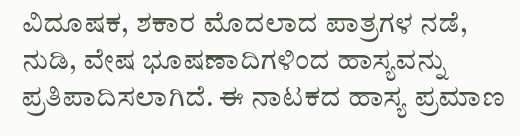ವಿದೂಷಕ, ಶಕಾರ ಮೊದಲಾದ ಪಾತ್ರಗಳ ನಡೆ, ನುಡಿ, ವೇಷ ಭೂಷಣಾದಿಗಳಿಂದ ಹಾಸ್ಯವನ್ನು ಪ್ರತಿಪಾದಿಸಲಾಗಿದೆ. ಈ ನಾಟಕದ ಹಾಸ್ಯ ಪ್ರಮಾಣ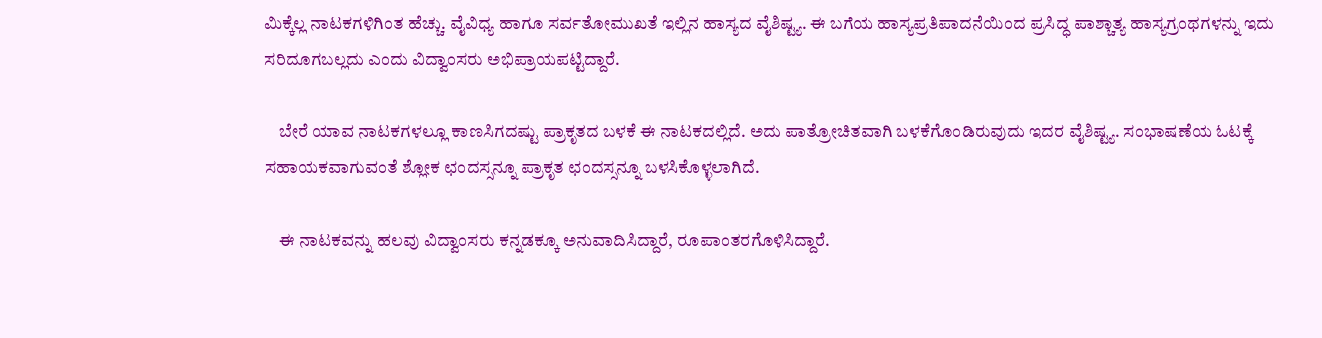ಮಿಕ್ಕೆಲ್ಲ ನಾಟಕಗಳಿಗಿಂತ ಹೆಚ್ಚು. ವೈವಿಧ್ಯ ಹಾಗೂ ಸರ್ವತೋಮುಖತೆ ಇಲ್ಲಿನ ಹಾಸ್ಯದ ವೈಶಿಷ್ಟ್ಯ. ಈ ಬಗೆಯ ಹಾಸ್ಯಪ್ರತಿಪಾದನೆಯಿಂದ ಪ್ರಸಿದ್ಧ ಪಾಶ್ಚಾತ್ಯ ಹಾಸ್ಯಗ್ರಂಥಗಳನ್ನು ಇದು ಸರಿದೂಗಬಲ್ಲದು ಎಂದು ವಿದ್ವಾಂಸರು ಅಭಿಪ್ರಾಯಪಟ್ಟಿದ್ದಾರೆ.

    ಬೇರೆ ಯಾವ ನಾಟಕಗಳಲ್ಲೂ ಕಾಣಸಿಗದಷ್ಟು ಪ್ರಾಕೃತದ ಬಳಕೆ ಈ ನಾಟಕದಲ್ಲಿದೆ. ಅದು ಪಾತ್ರೋಚಿತವಾಗಿ ಬಳಕೆಗೊಂಡಿರುವುದು ಇದರ ವೈಶಿಷ್ಟ್ಯ. ಸಂಭಾಷಣೆಯ ಓಟಕ್ಕೆ ಸಹಾಯಕವಾಗುವಂತೆ ಶ್ಲೋಕ ಛಂದಸ್ಸನ್ನೂ ಪ್ರಾಕೃತ ಛಂದಸ್ಸನ್ನೂ ಬಳಸಿಕೊಳ್ಳಲಾಗಿದೆ.

    ಈ ನಾಟಕವನ್ನು ಹಲವು ವಿದ್ವಾಂಸರು ಕನ್ನಡಕ್ಕೂ ಅನುವಾದಿಸಿದ್ದಾರೆ, ರೂಪಾಂತರಗೊಳಿಸಿದ್ದಾರೆ.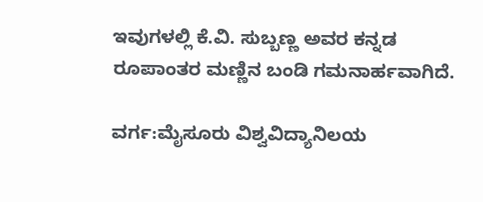ಇವುಗಳಲ್ಲಿ ಕೆ.ವಿ. ಸುಬ್ಬಣ್ಣ ಅವರ ಕನ್ನಡ ರೂಪಾಂತರ ಮಣ್ಣಿನ ಬಂಡಿ ಗಮನಾರ್ಹವಾಗಿದೆ.

ವರ್ಗ:ಮೈಸೂರು ವಿಶ್ವವಿದ್ಯಾನಿಲಯ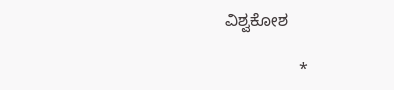ವಿಶ್ವಕೋಶ

                *